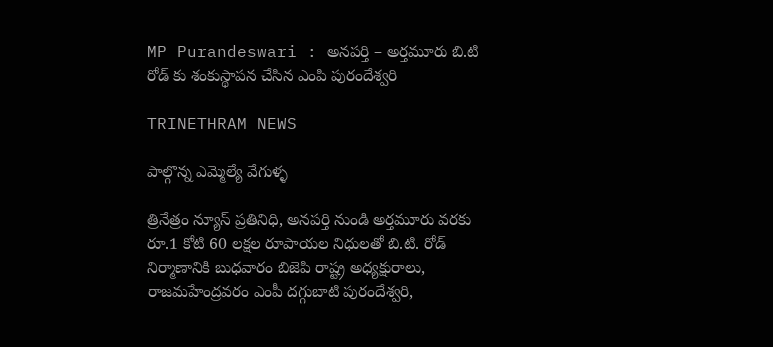MP Purandeswari : అనపర్తి – అర్తమూరు బి.టి రోడ్ కు శంకుస్థాపన చేసిన ఎంపి పురందేశ్వరి

TRINETHRAM NEWS

పాల్గొన్న ఎమ్మెల్యే వేగుళ్ళ

త్రినేత్రం న్యూస్ ప్రతినిధి, అనపర్తి నుండి అర్తమూరు వరకు రూ.1 కోటి 60 లక్షల రూపాయల నిధులతో బి.టి. రోడ్ నిర్మాణానికి బుధవారం బిజెపి రాష్ట్ర అధ్యక్షురాలు, రాజమహేంద్రవరం ఎంపీ దగ్గుబాటి పురందేశ్వరి,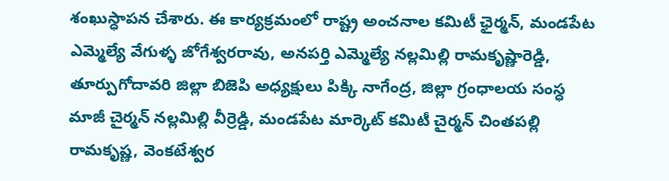శంఖుస్ధాపన చేశారు. ఈ కార్యక్రమంలో రాష్ట్ర అంచనాల కమిటీ ఛైర్మన్, మండపేట ఎమ్మెల్యే వేగుళ్ళ జోగేశ్వరరావు, అనపర్తి ఎమ్మెల్యే నల్లమిల్లి రామకృష్ణారెడ్డి, తూర్పుగోదావరి జిల్లా బిజెపి అధ్యక్షులు పిక్కి నాగేంద్ర, జిల్లా గ్రంధాలయ సంస్ధ మాజీ చైర్మన్ నల్లమిల్లి వీర్రెడ్డి, మండపేట మార్కెట్ కమిటీ చైర్మన్ చింతపల్లి రామకృష్ణ, వెంకటేశ్వర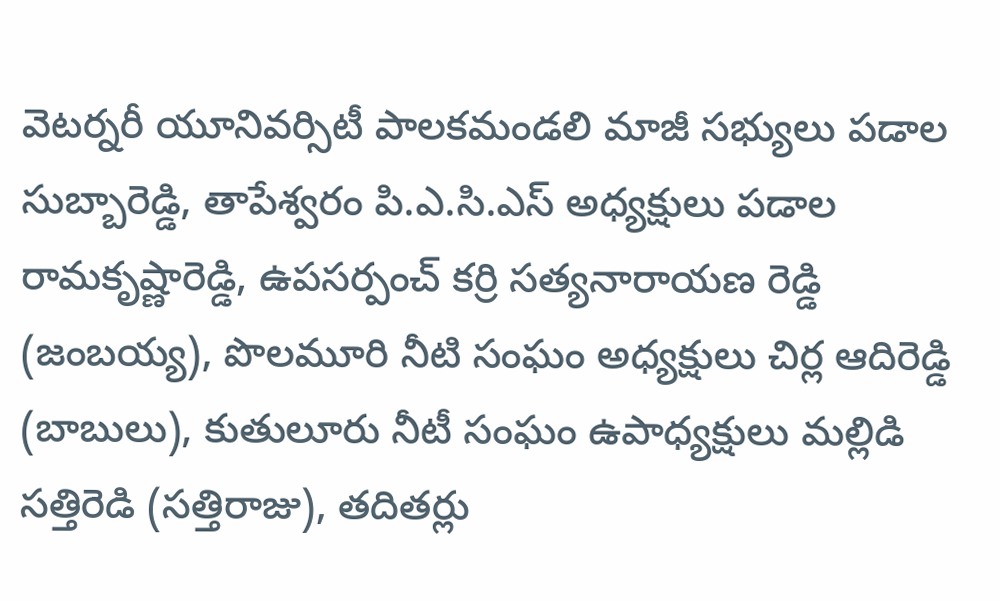వెటర్నరీ యూనివర్సిటీ పాలకమండలి మాజీ సభ్యులు పడాల సుబ్బారెడ్డి, తాపేశ్వరం పి.ఎ.సి.ఎస్ అధ్యక్షులు పడాల రామకృష్ణారెడ్డి, ఉపసర్పంచ్ కర్రి సత్యనారాయణ రెడ్డి (జంబయ్య), పొలమూరి నీటి సంఘం అధ్యక్షులు చిర్ల ఆదిరెడ్డి (బాబులు), కుతులూరు నీటీ సంఘం ఉపాధ్యక్షులు మల్లిడి సత్తిరెడి (సత్తిరాజు), తదితర్లు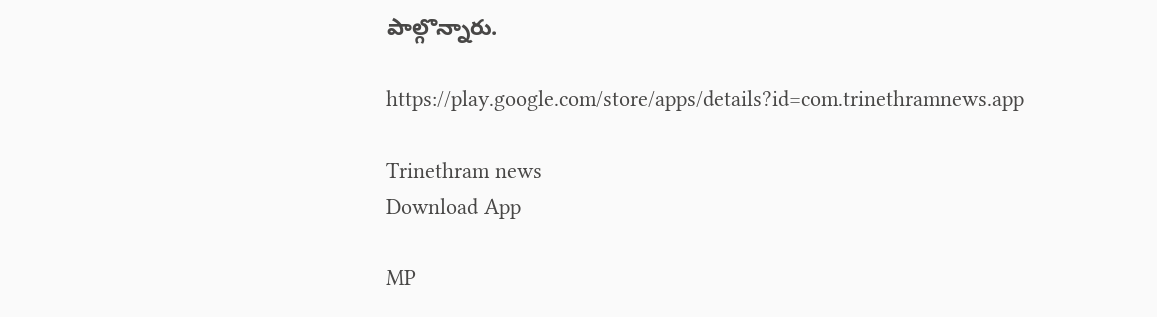పాల్గొన్నారు.

https://play.google.com/store/apps/details?id=com.trinethramnews.app

Trinethram news
Download App

MP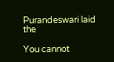Purandeswari laid the

You cannot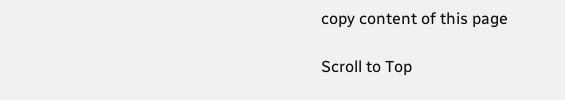copy content of this page

Scroll to Top